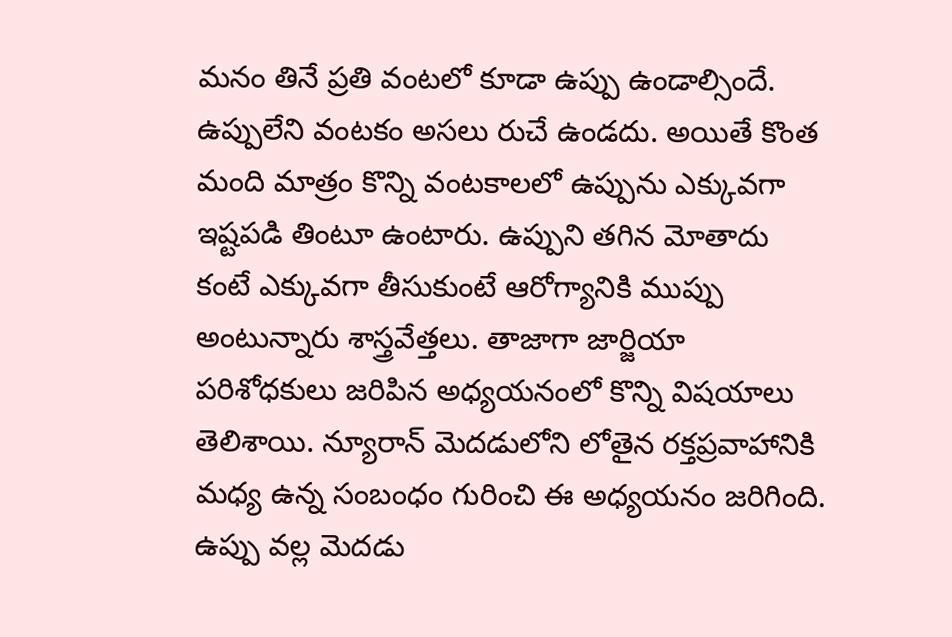మనం తినే ప్రతి వంటలో కూడా ఉప్పు ఉండాల్సిందే. ఉప్పులేని వంటకం అసలు రుచే ఉండదు. అయితే కొంత మంది మాత్రం కొన్ని వంటకాలలో ఉప్పును ఎక్కువగా ఇష్టపడి తింటూ ఉంటారు. ఉప్పుని తగిన మోతాదు కంటే ఎక్కువగా తీసుకుంటే ఆరోగ్యానికి ముప్పు అంటున్నారు శాస్త్రవేత్తలు. తాజాగా జార్జియా పరిశోధకులు జరిపిన అధ్యయనంలో కొన్ని విషయాలు తెలిశాయి. న్యూరాన్ మెదడులోని లోతైన రక్తప్రవాహానికి మధ్య ఉన్న సంబంధం గురించి ఈ అధ్యయనం జరిగింది. ఉప్పు వల్ల మెదడు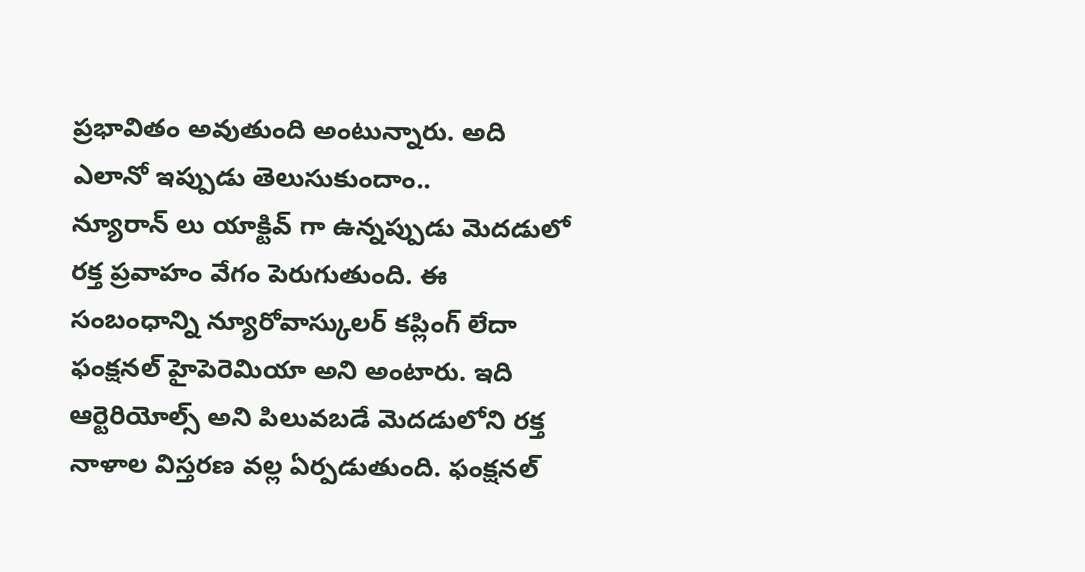ప్రభావితం అవుతుంది అంటున్నారు. అది ఎలానో ఇప్పుడు తెలుసుకుందాం..
న్యూరాన్ లు యాక్టివ్ గా ఉన్నప్పుడు మెదడులో రక్త ప్రవాహం వేగం పెరుగుతుంది. ఈ సంబంధాన్ని న్యూరోవాస్కులర్ కప్లింగ్ లేదా ఫంక్షనల్ హైపెరెమియా అని అంటారు. ఇది ఆర్టెరియోల్స్ అని పిలువబడే మెదడులోని రక్త నాళాల విస్తరణ వల్ల ఏర్పడుతుంది. ఫంక్షనల్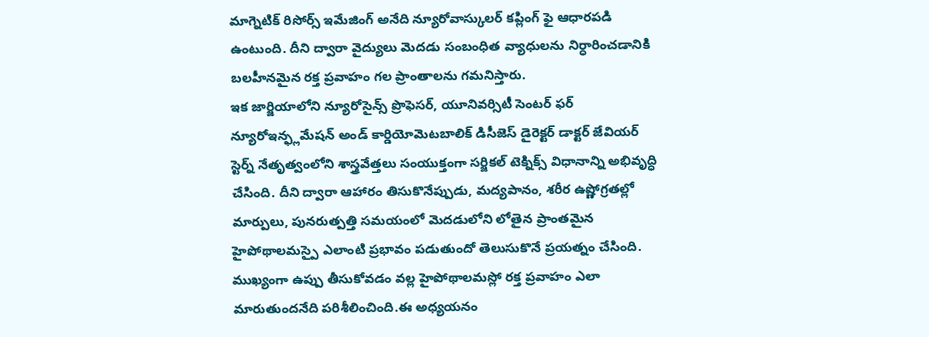మాగ్నెటిక్ రిసోర్స్ ఇమేజింగ్ అనేది న్యూరోవాస్కులర్ కప్లింగ్ ఫై ఆధారపడి ఉంటుంది. దీని ద్వారా వైద్యులు మెదడు సంబంధిత వ్యాధులను నిర్ధారించడానికి బలహీనమైన రక్త ప్రవాహం గల ప్రాంతాలను గమనిస్తారు.
ఇక జార్జియాలోని న్యూరోసైన్స్ ప్రొఫెసర్, యూనివర్సిటీ సెంటర్ ఫర్ న్యూరోఇన్ఫ్లమేషన్ అండ్ కార్డియోమెటబాలిక్ డిసీజెస్ డైరెక్టర్ డాక్టర్ జేవియర్ స్టెర్న్ నేతృత్వంలోని శాస్త్రవేత్తలు సంయుక్తంగా సర్జికల్ టెక్నిక్స్ విధానాన్ని అభివృద్ధి చేసింది. దీని ద్వారా ఆహారం తిసుకొనేప్పుడు, మద్యపానం, శరీర ఉష్ణోగ్రతల్లో మార్పులు, పునరుత్పత్తి సమయంలో మెదడులోని లోతైన ప్రాంతమైన హైపోథాలమస్పై ఎలాంటి ప్రభావం పడుతుందో తెలుసుకొనే ప్రయత్నం చేసింది.
ముఖ్యంగా ఉప్పు తీసుకోవడం వల్ల హైపోథాలమస్లో రక్త ప్రవాహం ఎలా మారుతుందనేది పరిశీలించింది.ఈ అధ్యయనం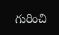గురించి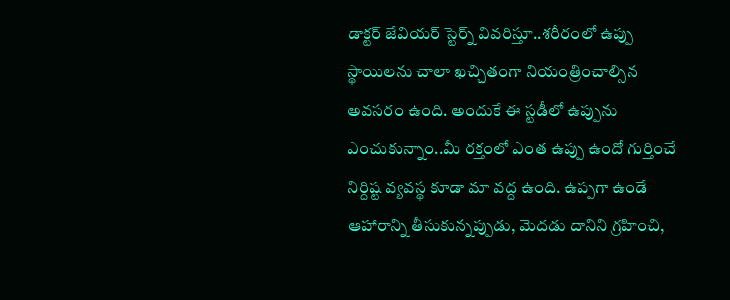డాక్టర్ జేవియర్ స్టెర్న్ వివరిస్తూ..శరీరంలో ఉప్పు స్థాయిలను చాలా ఖచ్చితంగా నియంత్రించాల్సిన అవసరం ఉంది. అందుకే ఈ స్టడీలో ఉప్పును ఎంచుకున్నాం..మీ రక్తంలో ఎంత ఉప్పు ఉందో గుర్తించే నిర్దిష్ట వ్యవస్థ కూడా మా వద్ద ఉంది. ఉప్పగా ఉండే ఆహారాన్ని తీసుకున్నప్పుడు, మెదడు దానిని గ్రహించి,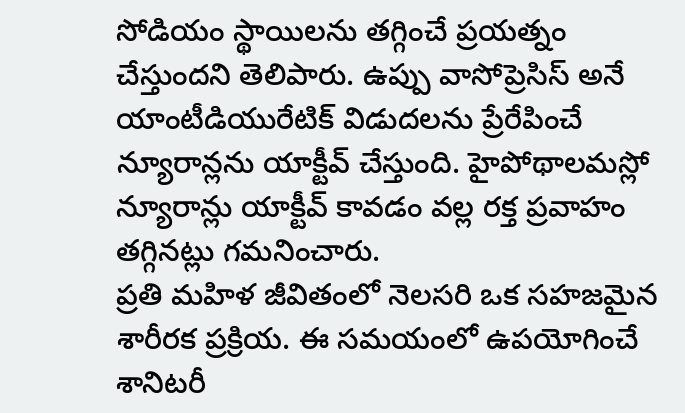సోడియం స్థాయిలను తగ్గించే ప్రయత్నం చేస్తుందని తెలిపారు. ఉప్పు వాసోప్రెసిస్ అనే యాంటీడియురేటిక్ విడుదలను ప్రేరేపించే న్యూరాన్లను యాక్టీవ్ చేస్తుంది. హైపోథాలమస్లో న్యూరాన్లు యాక్టీవ్ కావడం వల్ల రక్త ప్రవాహం తగ్గినట్లు గమనించారు.
ప్రతి మహిళ జీవితంలో నెలసరి ఒక సహజమైన శారీరక ప్రక్రియ. ఈ సమయంలో ఉపయోగించే శానిటరీ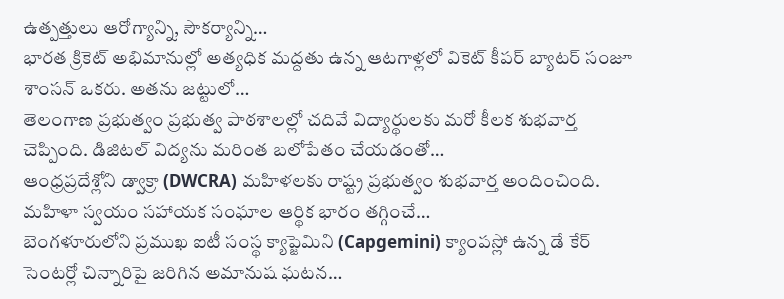ఉత్పత్తులు ఆరోగ్యాన్ని, సౌకర్యాన్ని…
భారత క్రికెట్ అభిమానుల్లో అత్యధిక మద్దతు ఉన్న ఆటగాళ్లలో వికెట్ కీపర్ బ్యాటర్ సంజూ శాంసన్ ఒకరు. అతను జట్టులో…
తెలంగాణ ప్రభుత్వం ప్రభుత్వ పాఠశాలల్లో చదివే విద్యార్థులకు మరో కీలక శుభవార్త చెప్పింది. డిజిటల్ విద్యను మరింత బలోపేతం చేయడంతో…
ఆంధ్రప్రదేశ్లోని డ్వాక్రా (DWCRA) మహిళలకు రాష్ట్ర ప్రభుత్వం శుభవార్త అందించింది. మహిళా స్వయం సహాయక సంఘాల ఆర్థిక భారం తగ్గించే…
బెంగళూరులోని ప్రముఖ ఐటీ సంస్థ క్యాప్జెమిని (Capgemini) క్యాంపస్లో ఉన్న డే కేర్ సెంటర్లో చిన్నారిపై జరిగిన అమానుష ఘటన…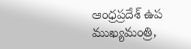ఆంధ్రప్రదేశ్ ఉప ముఖ్యమంత్రి,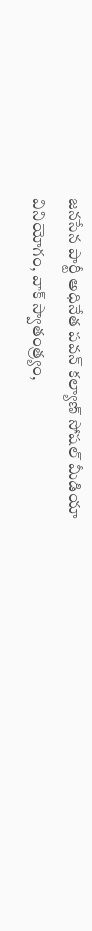జనసేన పార్టీ అధినేత పవన్ కల్యాణ్ సోషల్ మీడియా వినియోగం, వాక్ స్వాతంత్ర్యం,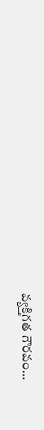వ్యక్తిగత గౌరవం…